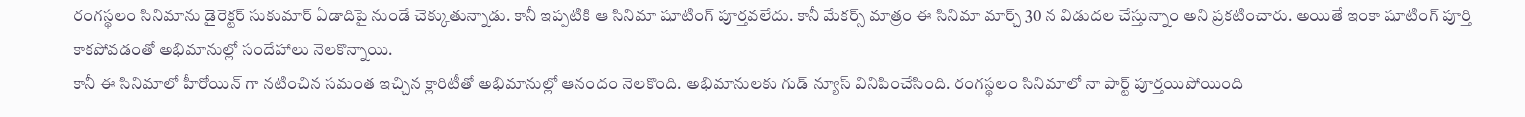రంగస్థలం సినిమాను డైరెక్టర్ సుకుమార్ ఏడాదిపై నుండే చెక్కుతున్నాడు. కానీ ఇప్పటికి ఆ సినిమా షూటింగ్ పూర్తవలేదు. కానీ మేకర్స్ మాత్రం ఈ సినిమా మార్చ్ 30 న విడుదల చేస్తున్నాం అని ప్రకటించారు. అయితే ఇంకా షూటింగ్ పూర్తి కాకపోవడంతో అభిమానుల్లో సందేహాలు నెలకొన్నాయి.
కానీ ఈ సినిమాలో హీరోయిన్ గా నటించిన సమంత ఇచ్చిన క్లారిటీతో అభిమానుల్లో ఆనందం నెలకొంది. అభిమానులకు గుడ్ న్యూస్ వినిపించేసింది. రంగస్థలం సినిమాలో నా పార్ట్ పూర్తయిపోయింది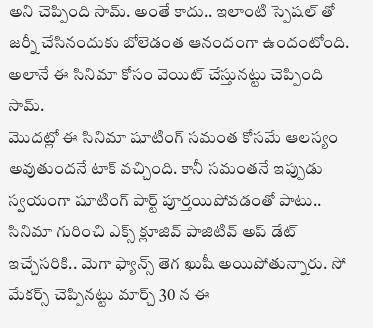అని చెప్పింది సామ్. అంతే కాదు.. ఇలాంటి స్పెషల్ తో జర్నీ చేసినందుకు బోలెడంత ఆనందంగా ఉందంటోంది. అలానే ఈ సినిమా కోసం వెయిట్ చేస్తునట్టు చెప్పింది సామ్.
మొదట్లో ఈ సినిమా షూటింగ్ సమంత కోసమే ఆలస్యం అవుతుందనే టాక్ వచ్చింది. కానీ సమంతనే ఇప్పుడు స్వయంగా షూటింగ్ పార్ట్ పూర్తయిపోవడంతో పాటు.. సినిమా గురించి ఎక్స్ క్లూజివ్ పాజిటివ్ అప్ డేట్ ఇచ్చేసరికి.. మెగా ఫ్యాన్స్ తెగ ఖుషీ అయిపోతున్నారు. సో మేకర్స్ చెప్పినట్టు మార్చ్ 30 న ఈ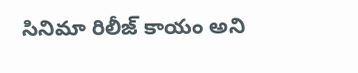సినిమా రిలీజ్ కాయం అని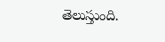తెలుస్తుంది.